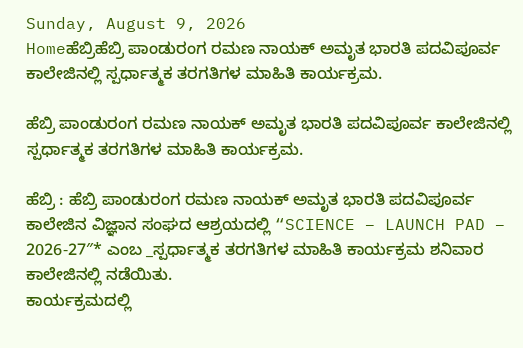Sunday, August 9, 2026
Homeಹೆಬ್ರಿಹೆಬ್ರಿ ಪಾಂಡುರಂಗ ರಮಣ ನಾಯಕ್ ಅಮೃತ ಭಾರತಿ ಪದವಿಪೂರ್ವ ಕಾಲೇಜಿನಲ್ಲಿ ಸ್ಪರ್ಧಾತ್ಮಕ ತರಗತಿಗಳ ಮಾಹಿತಿ ಕಾರ್ಯಕ್ರಮ.

ಹೆಬ್ರಿ ಪಾಂಡುರಂಗ ರಮಣ ನಾಯಕ್ ಅಮೃತ ಭಾರತಿ ಪದವಿಪೂರ್ವ ಕಾಲೇಜಿನಲ್ಲಿ ಸ್ಪರ್ಧಾತ್ಮಕ ತರಗತಿಗಳ ಮಾಹಿತಿ ಕಾರ್ಯಕ್ರಮ.

ಹೆಬ್ರಿ : ಹೆಬ್ರಿ ಪಾಂಡುರಂಗ ರಮಣ ನಾಯಕ್ ಅಮೃತ ಭಾರತಿ ಪದವಿಪೂರ್ವ ಕಾಲೇಜಿನ ವಿಜ್ಞಾನ ಸಂಘದ ಆಶ್ರಯದಲ್ಲಿ “SCIENCE – LAUNCH PAD – 2026-27″* ಎಂಬ _ಸ್ಪರ್ಧಾತ್ಮಕ ತರಗತಿಗಳ ಮಾಹಿತಿ ಕಾರ್ಯಕ್ರಮ ಶನಿವಾರ ಕಾಲೇಜಿನಲ್ಲಿ ನಡೆಯಿತು.
ಕಾರ್ಯಕ್ರಮದಲ್ಲಿ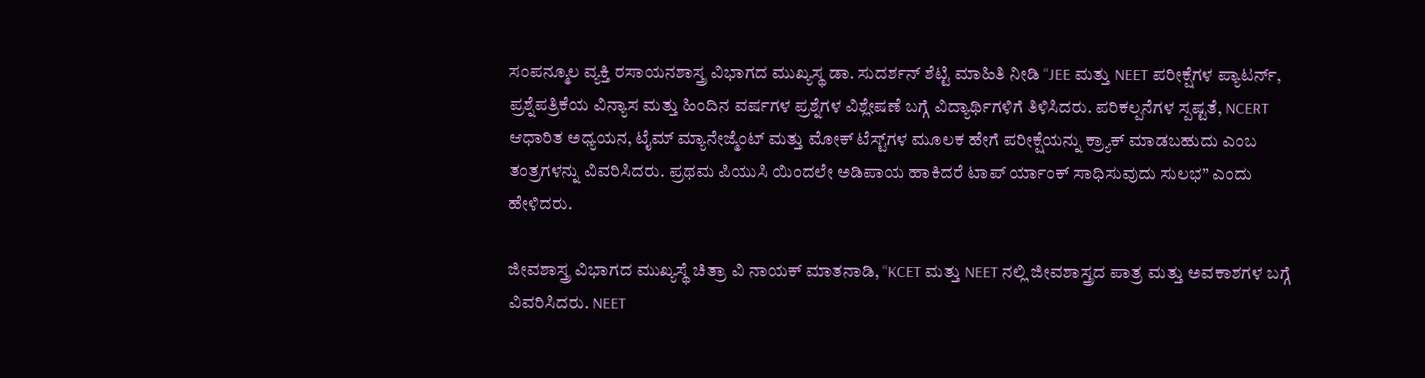ಸಂಪನ್ಮೂಲ ವ್ಯಕ್ತಿ ರಸಾಯನಶಾಸ್ತ್ರ ವಿಭಾಗದ ಮುಖ್ಯಸ್ಥ ಡಾ. ಸುದರ್ಶನ್ ಶೆಟ್ಟಿ ಮಾಹಿತಿ ನೀಡಿ “JEE ಮತ್ತು NEET ಪರೀಕ್ಷೆಗಳ ಪ್ಯಾಟರ್ನ್, ಪ್ರಶ್ನೆಪತ್ರಿಕೆಯ ವಿನ್ಯಾಸ ಮತ್ತು ಹಿಂದಿನ ವರ್ಷಗಳ ಪ್ರಶ್ನೆಗಳ ವಿಶ್ಲೇಷಣೆ ಬಗ್ಗೆ ವಿದ್ಯಾರ್ಥಿಗಳಿಗೆ ತಿಳಿಸಿದರು. ಪರಿಕಲ್ಪನೆಗಳ ಸ್ಪಷ್ಟತೆ, NCERT ಆಧಾರಿತ ಅಧ್ಯಯನ, ಟೈಮ್ ಮ್ಯಾನೇಜ್ಮೆಂಟ್ ಮತ್ತು ಮೋಕ್ ಟೆಸ್ಟ್‌ಗಳ ಮೂಲಕ ಹೇಗೆ ಪರೀಕ್ಷೆಯನ್ನು ಕ್ರ್ಯಾಕ್ ಮಾಡಬಹುದು ಎಂಬ ತಂತ್ರಗಳನ್ನು ವಿವರಿಸಿದರು. ಪ್ರಥಮ ಪಿಯುಸಿ ಯಿಂದಲೇ ಅಡಿಪಾಯ ಹಾಕಿದರೆ ಟಾಪ್ ರ್ಯಾಂಕ್ ಸಾಧಿಸುವುದು ಸುಲಭ” ಎಂದು ಹೇಳಿದರು.

ಜೀವಶಾಸ್ತ್ರ ವಿಭಾಗದ ಮುಖ್ಯಸ್ಥೆ ಚಿತ್ರಾ ವಿ ನಾಯಕ್ ಮಾತನಾಡಿ, “KCET ಮತ್ತು NEET ನಲ್ಲಿ ಜೀವಶಾಸ್ತ್ರದ ಪಾತ್ರ ಮತ್ತು ಅವಕಾಶಗಳ ಬಗ್ಗೆ ವಿವರಿಸಿದರು. NEET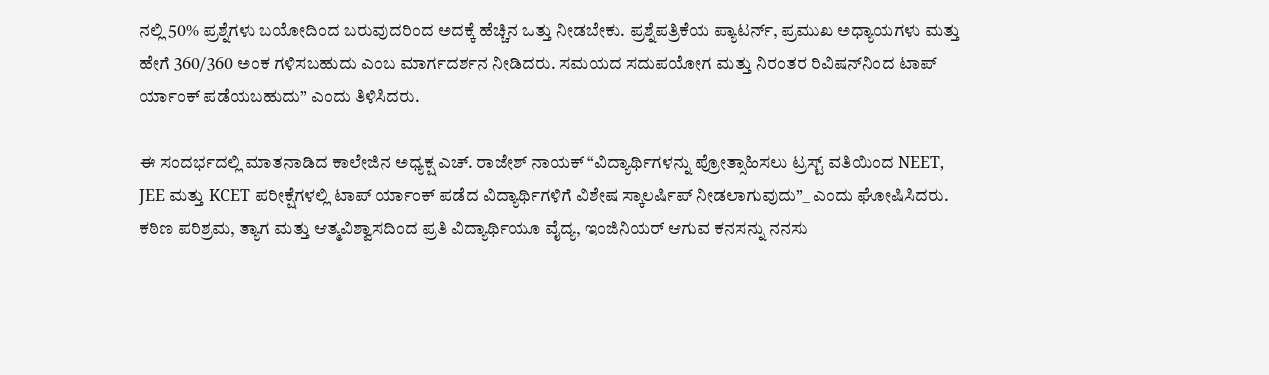ನಲ್ಲಿ 50% ಪ್ರಶ್ನೆಗಳು ಬಯೋದಿಂದ ಬರುವುದರಿಂದ ಅದಕ್ಕೆ ಹೆಚ್ಚಿನ ಒತ್ತು ನೀಡಬೇಕು. ಪ್ರಶ್ನೆಪತ್ರಿಕೆಯ ಪ್ಯಾಟರ್ನ್, ಪ್ರಮುಖ ಅಧ್ಯಾಯಗಳು ಮತ್ತು ಹೇಗೆ 360/360 ಅಂಕ ಗಳಿಸಬಹುದು ಎಂಬ ಮಾರ್ಗದರ್ಶನ ನೀಡಿದರು. ಸಮಯದ ಸದುಪಯೋಗ ಮತ್ತು ನಿರಂತರ ರಿವಿಷನ್‌ನಿಂದ ಟಾಪ್ ರ್ಯಾಂಕ್ ಪಡೆಯಬಹುದು” ಎಂದು ತಿಳಿಸಿದರು.

ಈ ಸಂದರ್ಭದಲ್ಲಿ ಮಾತನಾಡಿದ ಕಾಲೇಜಿನ ಅಧ್ಯಕ್ಷ ಎಚ್. ರಾಜೇಶ್ ನಾಯಕ್ “ವಿದ್ಯಾರ್ಥಿಗಳನ್ನು ಪ್ರೋತ್ಸಾಹಿಸಲು ಟ್ರಸ್ಟ್ ವತಿಯಿಂದ NEET, JEE ಮತ್ತು KCET ಪರೀಕ್ಷೆಗಳಲ್ಲಿ ಟಾಪ್ ರ್ಯಾಂಕ್ ಪಡೆದ ವಿದ್ಯಾರ್ಥಿಗಳಿಗೆ ವಿಶೇಷ ಸ್ಕಾಲರ್ಷಿಪ್ ನೀಡಲಾಗುವುದು”_ ಎಂದು ಘೋಷಿಸಿದರು. ಕಠಿಣ ಪರಿಶ್ರಮ, ತ್ಯಾಗ ಮತ್ತು ಆತ್ಮವಿಶ್ವಾಸದಿಂದ ಪ್ರತಿ ವಿದ್ಯಾರ್ಥಿಯೂ ವೈದ್ಯ, ಇಂಜಿನಿಯರ್ ಆಗುವ ಕನಸನ್ನು ನನಸು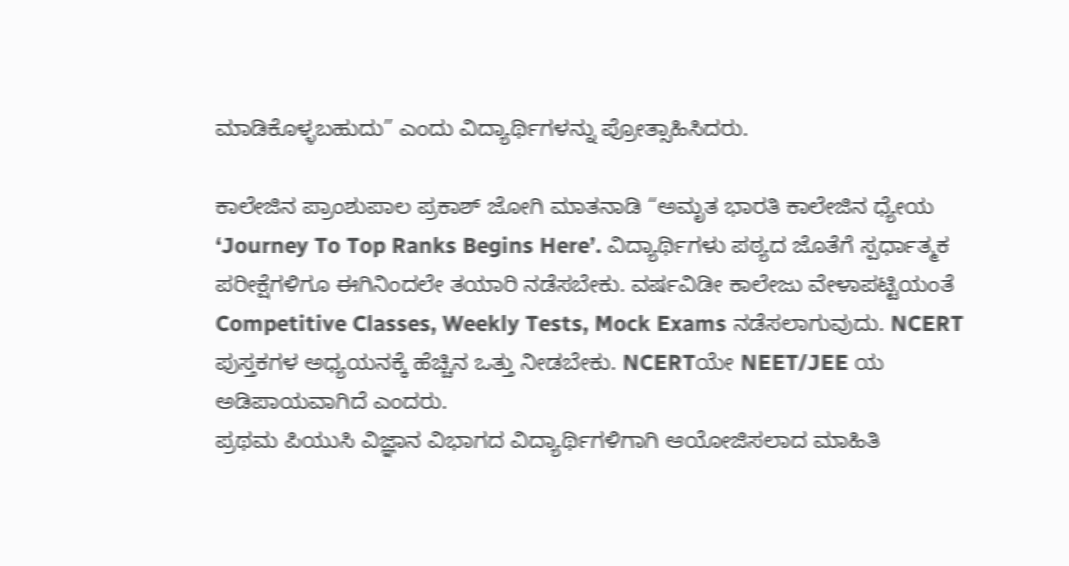ಮಾಡಿಕೊಳ್ಳಬಹುದು” ಎಂದು ವಿದ್ಯಾರ್ಥಿಗಳನ್ನು ಪ್ರೋತ್ಸಾಹಿಸಿದರು.

ಕಾಲೇಜಿನ ಪ್ರಾಂಶುಪಾಲ ಪ್ರಕಾಶ್ ಜೋಗಿ ಮಾತನಾಡಿ “ಅಮೃತ ಭಾರತಿ ಕಾಲೇಜಿನ ಧ್ಯೇಯ ‘Journey To Top Ranks Begins Here’. ವಿದ್ಯಾರ್ಥಿಗಳು ಪಠ್ಯದ ಜೊತೆಗೆ ಸ್ಪರ್ಧಾತ್ಮಕ ಪರೀಕ್ಷೆಗಳಿಗೂ ಈಗಿನಿಂದಲೇ ತಯಾರಿ ನಡೆಸಬೇಕು. ವರ್ಷವಿಡೀ ಕಾಲೇಜು ವೇಳಾಪಟ್ಟಿಯಂತೆ Competitive Classes, Weekly Tests, Mock Exams ನಡೆಸಲಾಗುವುದು. NCERT ಪುಸ್ತಕಗಳ ಅಧ್ಯಯನಕ್ಕೆ ಹೆಚ್ಚಿನ ಒತ್ತು ನೀಡಬೇಕು. NCERTಯೇ NEET/JEE ಯ ಅಡಿಪಾಯವಾಗಿದೆ ಎಂದರು.
ಪ್ರಥಮ ಪಿಯುಸಿ ವಿಜ್ಞಾನ ವಿಭಾಗದ ವಿದ್ಯಾರ್ಥಿಗಳಿಗಾಗಿ ಆಯೋಜಿಸಲಾದ ಮಾಹಿತಿ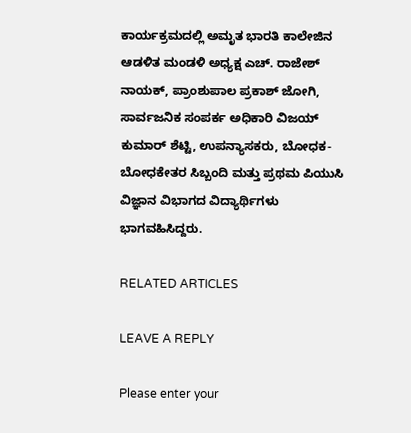ಕಾರ್ಯಕ್ರಮದಲ್ಲಿ ಅಮೃತ ಭಾರತಿ ಕಾಲೇಜಿನ ಆಡಳಿತ ಮಂಡಳಿ ಅಧ್ಯಕ್ಷ ಎಚ್. ರಾಜೇಶ್ ನಾಯಕ್, ಪ್ರಾಂಶುಪಾಲ ಪ್ರಕಾಶ್ ಜೋಗಿ, ಸಾರ್ವಜನಿಕ ಸಂಪರ್ಕ ಅಧಿಕಾರಿ ವಿಜಯ್ ಕುಮಾರ್ ಶೆಟ್ಟಿ, ಉಪನ್ಯಾಸಕರು, ಬೋಧಕ-ಬೋಧಕೇತರ ಸಿಬ್ಬಂದಿ ಮತ್ತು ಪ್ರಥಮ ಪಿಯುಸಿ ವಿಜ್ಞಾನ ವಿಭಾಗದ ವಿದ್ಯಾರ್ಥಿಗಳು ಭಾಗವಹಿಸಿದ್ದರು.

RELATED ARTICLES

LEAVE A REPLY

Please enter your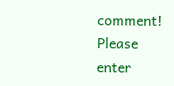comment!
Please enter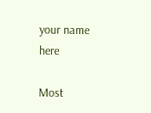your name here

Most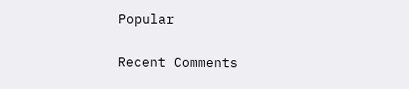Popular

Recent Comments